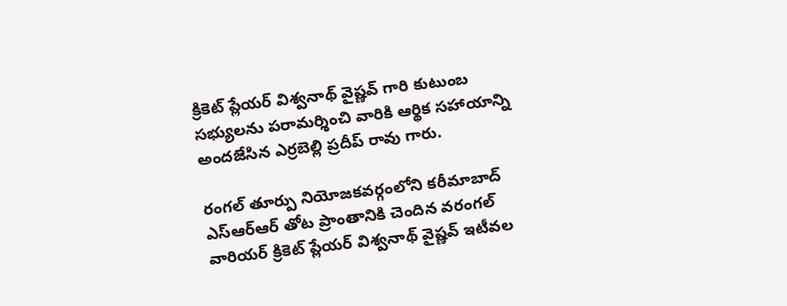క్రికెట్ ప్లేయర్ విశ్వనాథ్ వైష్ణవ్ గారి కుటుంబ సభ్యులను పరామర్శించి వారికి ఆర్థిక సహాయాన్ని అందజేసిన ఎర్రబెల్లి ప్రదీప్ రావు గారు.

రంగల్ తూర్పు నియోజకవర్గంలోని కరీమాబాద్ ఎస్‌ఆర్‌ఆర్ తోట ప్రాంతానికి చెందిన వరంగల్ వారియర్ క్రికెట్ ప్లేయర్ విశ్వనాథ్ వైష్ణవ్ ఇటీవల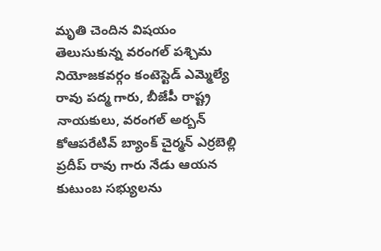మృతి చెందిన విషయం తెలుసుకున్న వరంగల్ పశ్చిమ నియోజకవర్గం కంటెస్టెడ్ ఎమ్మెల్యే రావు పద్మ గారు, బీజేపీ రాష్ట్ర నాయకులు, వరంగల్ అర్బన్ కోఆపరేటివ్ బ్యాంక్ చైర్మన్ ఎర్రబెల్లి ప్రదీప్ రావు గారు నేడు ఆయన కుటుంబ సభ్యులను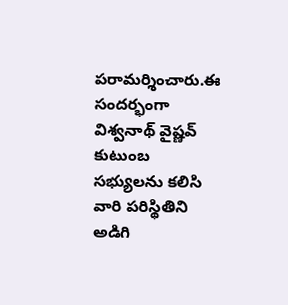పరామర్శించారు.ఈ సందర్భంగా విశ్వనాథ్ వైష్ణవ్ కుటుంబ సభ్యులను కలిసి వారి పరిస్థితిని అడిగి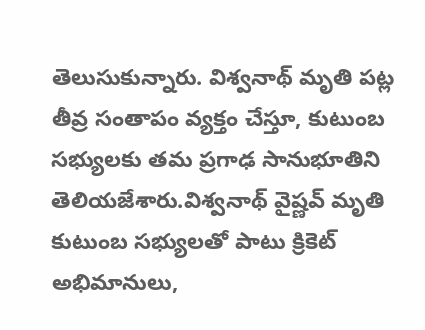తెలుసుకున్నారు. విశ్వనాథ్ మృతి పట్ల తీవ్ర సంతాపం వ్యక్తం చేస్తూ, కుటుంబ సభ్యులకు తమ ప్రగాఢ సానుభూతిని తెలియజేశారు.విశ్వనాథ్ వైష్ణవ్ మృతి కుటుంబ సభ్యులతో పాటు క్రికెట్ అభిమానులు,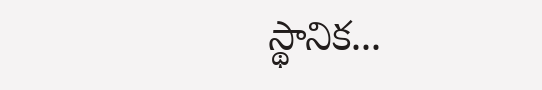స్థానిక...